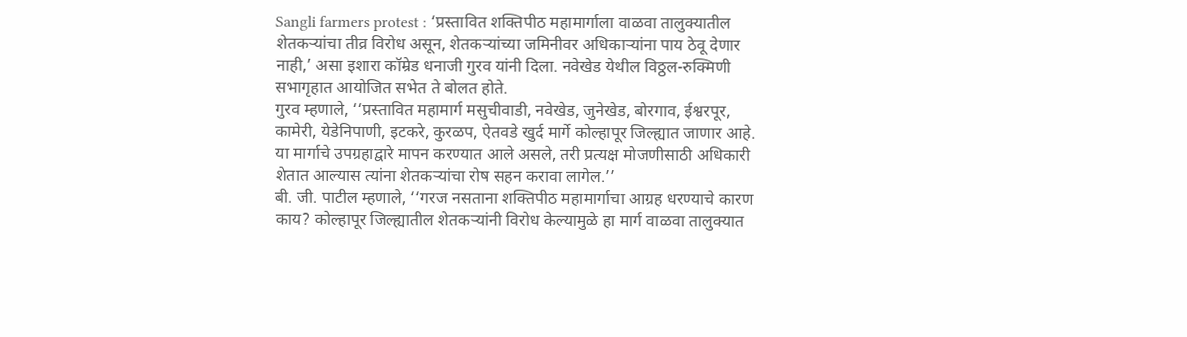Sangli farmers protest : ‘प्रस्तावित शक्तिपीठ महामार्गाला वाळवा तालुक्यातील शेतकऱ्यांचा तीव्र विरोध असून, शेतकऱ्यांच्या जमिनीवर अधिकाऱ्यांना पाय ठेवू देणार नाही,’ असा इशारा कॉम्रेड धनाजी गुरव यांनी दिला. नवेखेड येथील विठ्ठल-रुक्मिणी सभागृहात आयोजित सभेत ते बोलत होते.
गुरव म्हणाले, ‘‘प्रस्तावित महामार्ग मसुचीवाडी, नवेखेड, जुनेखेड, बोरगाव, ईश्वरपूर, कामेरी, येडेनिपाणी, इटकरे, कुरळप, ऐतवडे खुर्द मार्गे कोल्हापूर जिल्ह्यात जाणार आहे. या मार्गाचे उपग्रहाद्वारे मापन करण्यात आले असले, तरी प्रत्यक्ष मोजणीसाठी अधिकारी शेतात आल्यास त्यांना शेतकऱ्यांचा रोष सहन करावा लागेल.’’
बी. जी. पाटील म्हणाले, ‘‘गरज नसताना शक्तिपीठ महामार्गाचा आग्रह धरण्याचे कारण काय? कोल्हापूर जिल्ह्यातील शेतकऱ्यांनी विरोध केल्यामुळे हा मार्ग वाळवा तालुक्यात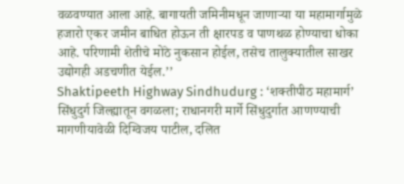वळवण्यात आला आहे. बागायती जमिनीमधून जाणाऱ्या या महामार्गामुळे हजारो एकर जमीन बाधित होऊन ती क्षारपड व पाणथळ होण्याचा धोका आहे. परिणामी शेतीचे मोठे नुकसान होईल, तसेच तालुक्यातील साखर उद्योगही अडचणीत येईल.’’
Shaktipeeth Highway Sindhudurg : ‘शक्तीपीठ महामार्ग’ सिंधुदुर्ग जिल्ह्यातून वगळला; राधानगरी मार्गे सिंधुदुर्गात आणण्याची मागणीयावेळी दिग्विजय पाटील, दलित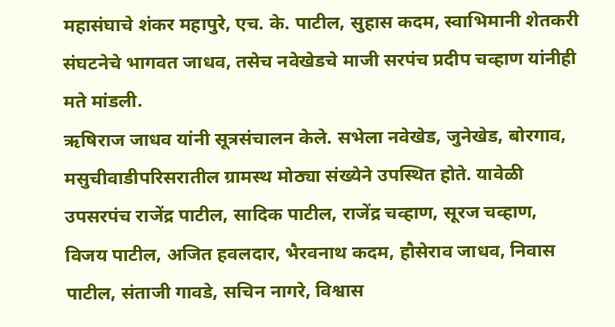महासंघाचे शंकर महापुरे, एच. के. पाटील, सुहास कदम, स्वाभिमानी शेतकरी संघटनेचे भागवत जाधव, तसेच नवेखेडचे माजी सरपंच प्रदीप चव्हाण यांनीही मते मांडली.
ऋषिराज जाधव यांनी सूत्रसंचालन केले. सभेला नवेखेड, जुनेखेड, बोरगाव, मसुचीवाडीपरिसरातील ग्रामस्थ मोठ्या संख्येने उपस्थित होते. यावेळी उपसरपंच राजेंद्र पाटील, सादिक पाटील, राजेंद्र चव्हाण, सूरज चव्हाण, विजय पाटील, अजित हवलदार, भैरवनाथ कदम, हौसेराव जाधव, निवास पाटील, संताजी गावडे, सचिन नागरे, विश्वास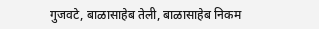गुजवटे, बाळासाहेब तेली, बाळासाहेब निकम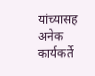यांच्यासह अनेक कार्यकर्ते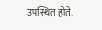उपस्थित होते.